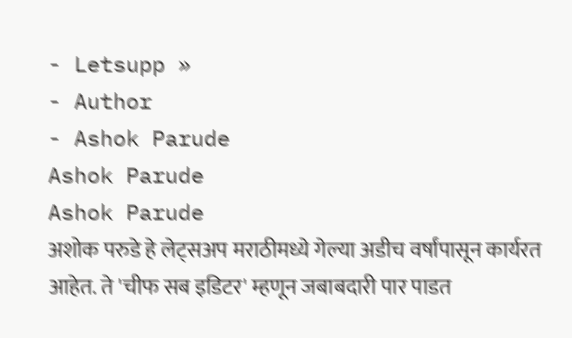- Letsupp »
- Author
- Ashok Parude
Ashok Parude
Ashok Parude
अशोक परुडे हे लेट्सअप मराठीमध्ये गेल्या अडीच वर्षांपासून कार्यरत आहेत. ते 'चीफ सब इडिटर' म्हणून जबाबदारी पार पाडत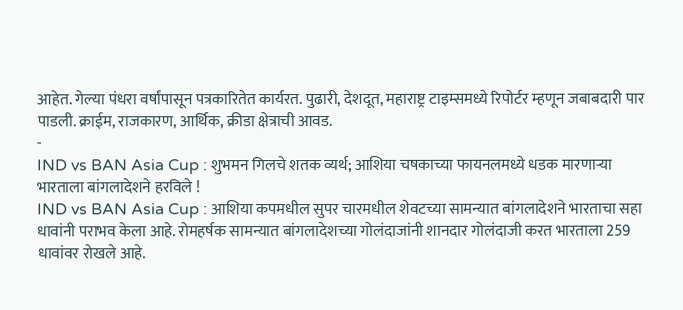आहेत. गेल्या पंधरा वर्षांपासून पत्रकारितेत कार्यरत. पुढारी, देशदूत, महाराष्ट्र टाइम्समध्ये रिपोर्टर म्हणून जबाबदारी पार पाडली. क्राईम, राजकारण, आर्थिक, क्रीडा क्षेत्राची आवड.
-
IND vs BAN Asia Cup : शुभमन गिलचे शतक व्यर्थ; आशिया चषकाच्या फायनलमध्ये धडक मारणाऱ्या भारताला बांगलादेशने हरविले !
IND vs BAN Asia Cup : आशिया कपमधील सुपर चारमधील शेवटच्या सामन्यात बांगलादेशने भारताचा सहा धावांनी पराभव केला आहे. रोमहर्षक सामन्यात बांगलादेशच्या गोलंदाजांनी शानदार गोलंदाजी करत भारताला 259 धावांवर रोखले आहे.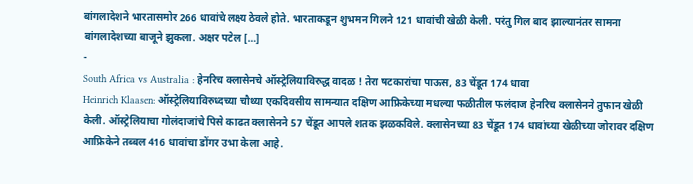बांगलादेशने भारतासमोर 266 धावांचे लक्ष्य ठेवले होते. भारताकडून शुभमन गिलने 121 धावांची खेळी केली. परंतु गिल बाद झाल्यानंतर सामना बांगलादेशच्या बाजूने झुकला. अक्षर पटेल […]
-
South Africa vs Australia : हेनरिच क्लासेनचे ऑस्ट्रेलियाविरुद्ध वादळ ! तेरा षटकारांचा पाऊस, 83 चेंडूत 174 धावा
Heinrich Klaasen: ऑस्ट्रेलियाविरुध्दच्या चौथ्या एकदिवसीय सामन्यात दक्षिण आफ्रिकेच्या मधल्या फळीतील फलंदाज हेनरिच क्लासेनने तुफान खेळी केली. ऑस्ट्रेलियाचा गोलंदाजांचे पिसे काढत क्लासेनने 57 चेंडूत आपले शतक झळकविले. क्लासेनच्या 83 चेंडूत 174 धावांच्या खेळीच्या जोरावर दक्षिण आफ्रिकेने तब्बल 416 धावांचा डोंगर उभा केला आहे.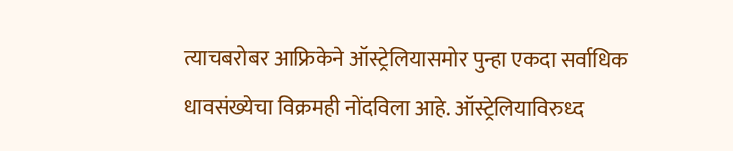त्याचबरोबर आफ्रिकेने ऑस्ट्रेलियासमोर पुन्हा एकदा सर्वाधिक धावसंख्येचा विक्रमही नोंदविला आहे. ऑस्ट्रेलियाविरुध्द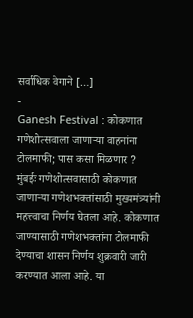सर्वाधिक वेगाने […]
-
Ganesh Festival : कोकणात गणेशोत्सवाला जाणाऱ्या वाहनांना टोलमाफी; पास कसा मिळणार ?
मुंबईः गणेशोत्सवासाठी कोकणात जाणाऱ्या गणेशभक्तांसाठी मुख्यमंत्र्यांनी महत्त्वाचा निर्णय घेतला आहे. कोकणात जाण्यासाठी गणेशभक्तांना टोलमाफी देण्याचा शासन निर्णय शुक्रवारी जारी करण्यात आला आहे. या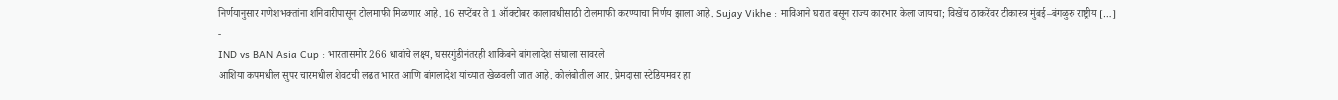निर्णयानुसार गणेशभक्तांना शनिवारीपासून टोलमाफी मिळणार आहे. 16 सप्टेंबर ते 1 ऑक्टोबर कालावधीसाठी टोलमाफी करण्याचा निर्णय झाला आहे. Sujay Vikhe : माविआने घरात बसून राज्य कारभार केला जायचा; विखेंच ठाकरेंवर टीकास्त्र मुंबई–बंगळुरु राष्ट्रीय […]
-
IND vs BAN Asia Cup : भारतासमोर 266 धावांचे लक्ष्य, घसरगुंडीनंतरही शाकिबने बांगलादेश संघाला सावरले
आशिया कपमधील सुपर चारमधील शेवटची लढत भारत आणि बांगलादेश यांच्यात खेळवली जात आहे. कोलंबोतील आर. प्रेमदासा स्टेडियमवर हा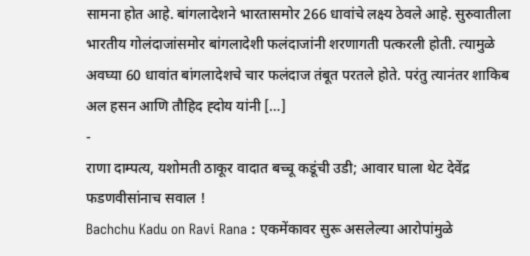सामना होत आहे. बांगलादेशने भारतासमोर 266 धावांचे लक्ष्य ठेवले आहे. सुरुवातीला भारतीय गोलंदाजांसमोर बांगलादेशी फलंदाजांनी शरणागती पत्करली होती. त्यामुळे अवघ्या 60 धावांत बांगलादेशचे चार फलंदाज तंबूत परतले होते. परंतु त्यानंतर शाकिब अल हसन आणि तौहिद ह्दोय यांनी […]
-
राणा दाम्पत्य, यशोमती ठाकूर वादात बच्चू कडूंची उडी; आवार घाला थेट देवेंद्र फडणवीसांनाच सवाल !
Bachchu Kadu on Ravi Rana : एकमेंकावर सुरू असलेल्या आरोपांमुळे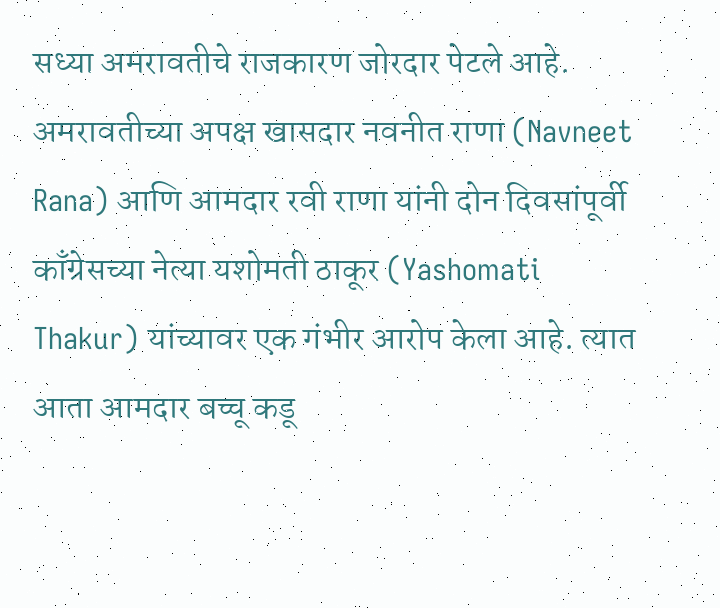सध्या अमरावतीचे राजकारण जोरदार पेटले आहे. अमरावतीच्या अपक्ष खासदार नवनीत राणा (Navneet Rana) आणि आमदार रवी राणा यांनी दोन दिवसांपूर्वी काँग्रेसच्या नेत्या यशोमती ठाकूर (Yashomati Thakur) यांच्यावर एक गंभीर आरोप केला आहे. त्यात आता आमदार बच्चू कडू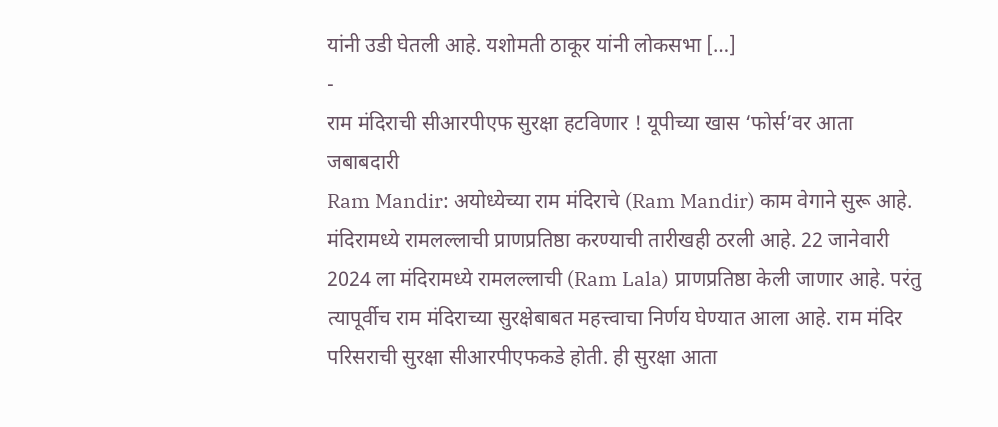यांनी उडी घेतली आहे. यशोमती ठाकूर यांनी लोकसभा […]
-
राम मंदिराची सीआरपीएफ सुरक्षा हटविणार ! यूपीच्या खास ‘फोर्स’वर आता जबाबदारी
Ram Mandir: अयोध्येच्या राम मंदिराचे (Ram Mandir) काम वेगाने सुरू आहे. मंदिरामध्ये रामलल्लाची प्राणप्रतिष्ठा करण्याची तारीखही ठरली आहे. 22 जानेवारी 2024 ला मंदिरामध्ये रामलल्लाची (Ram Lala) प्राणप्रतिष्ठा केली जाणार आहे. परंतु त्यापूर्वीच राम मंदिराच्या सुरक्षेबाबत महत्त्वाचा निर्णय घेण्यात आला आहे. राम मंदिर परिसराची सुरक्षा सीआरपीएफकडे होती. ही सुरक्षा आता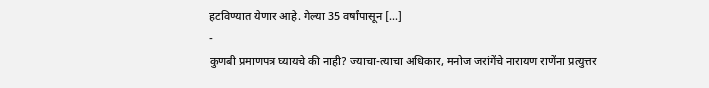हटविण्यात येणार आहे. गेल्या 35 वर्षांपासून […]
-
कुणबी प्रमाणपत्र घ्यायचे की नाही? ज्याचा-त्याचा अधिकार, मनोज जरांगेंचे नारायण राणेंना प्रत्युत्तर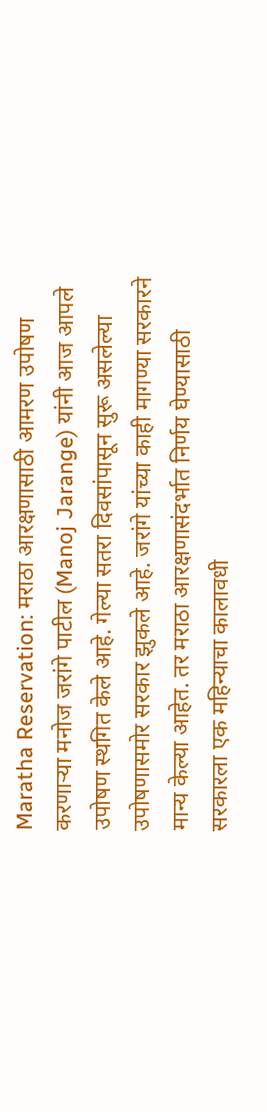Maratha Reservation: मराठा आरक्षणासाठी आमरण उपोषण करणाऱ्या मनोज जरांगे पाटील (Manoj Jarange) यांनी आज आपले उपोषण स्थगित केले आहे. गेल्या सतरा दिवसांपासून सुरू असलेल्या उपोषणासमोर सरकार झुकले आहे. जरांगे यांच्या काही मागण्या सरकारने मान्य केल्या आहेत. तर मराठा आरक्षणासंदर्भात निर्णय घेण्यासाठी सरकारला एक महिन्याचा कालावधी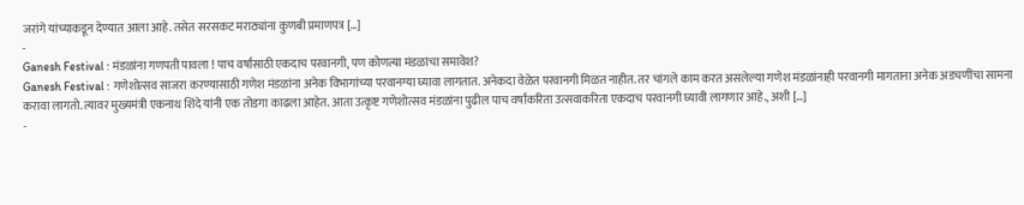जरांगे यांच्याकडून देण्यात आला आहे. तसेत सरसकट मराठ्यांना कुणबी प्रमाणपत्र […]
-
Ganesh Festival : मंडळांना गणपती पावला ! पाच वर्षांसाठी एकदाच परवानगी, पण कोणत्या मंडळांचा समावेश?
Ganesh Festival : गणेशोत्सव साजरा करण्यासाठी गणेश मंडळांना अनेक विभागांच्या परवानग्या घ्यावा लागतात. अनेकदा वेळेत परवानगी मिळत नाहीत. तर चांगले काम करत असलेल्या गणेश मंडळांनाही परवानगी मागताना अनेक अडचणींचा सामना करावा लागतो. त्यावर मुख्यमंत्री एकनाथ शिंदे यांनी एक तोडगा काढला आहेत. आता उत्कृष्ट गणेशोत्सव मंडळांना पुढील पाच वर्षांकरिता उत्सवाकरिता एकदाच परवानगी घ्यावी लागणार आहे., अशी […]
-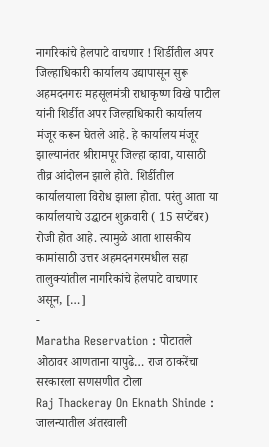नागरिकांचे हेलपाटे वाचणार ! शिर्डीतील अपर जिल्हाधिकारी कार्यालय उद्यापासून सुरू
अहमदनगरः महसूलमंत्री राधाकृष्ण विखे पाटील यांनी शिर्डीत अपर जिल्हाधिकारी कार्यालय मंजूर करून घेतले आहे. हे कार्यालय मंजूर झाल्यानंतर श्रीरामपूर जिल्हा व्हावा, यासाठी तीव्र आंदोलन झाले होते. शिर्डीतील कार्यालयाला विरोध झाला होता. परंतु आता या कार्यालयाचे उद्घाटन शुक्रवारी ( 15 सप्टेंबर) रोजी होत आहे. त्यामुळे आता शासकीय कामांसाठी उत्तर अहमदनगरमधील सहा तालुक्यांतील नागरिकांचे हेलपाटे वाचणार असून, […]
-
Maratha Reservation : पोटातले ओठावर आणताना यापुढे… राज ठाकरेंचा सरकारला सणसणीत टोला
Raj Thackeray On Eknath Shinde : जालन्यातील अंतरवाली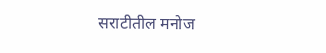सराटीतील मनोज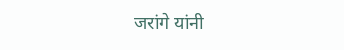जरांगे यांनी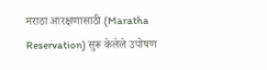मराठा आरक्षणासाठी (Maratha Reservation) सुरू केलेले उपोषण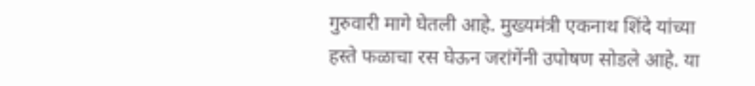गुरुवारी मागे घेतली आहे. मुख्यमंत्री एकनाथ शिंदे यांच्या हस्ते फळाचा रस घेऊन जरांगेंनी उपोषण सोडले आहे. या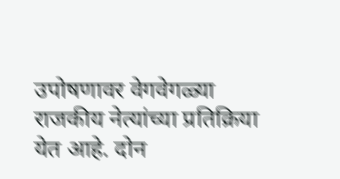उपोषणावर वेगवेगळ्या राजकीय नेत्यांच्या प्रतिक्रिया येत आहे. दोन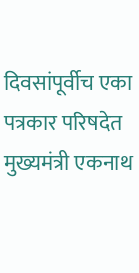दिवसांपूर्वीच एका पत्रकार परिषदेत मुख्यमंत्री एकनाथ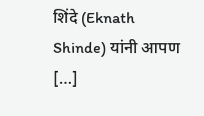शिंदे (Eknath Shinde) यांनी आपण […]